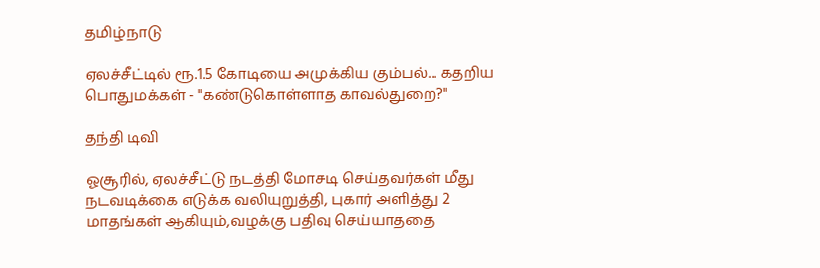தமிழ்நாடு

ஏலச்சீட்டில் ரூ.1.5 கோடியை அமுக்கிய கும்பல்... கதறிய பொதுமக்கள் - "கண்டுகொள்ளாத காவல்துறை?"

தந்தி டிவி

ஓசூரில், ஏலச்சீட்டு நடத்தி மோசடி செய்தவர்கள் மீது நடவடிக்கை எடுக்க வலியுறுத்தி, புகார் அளித்து 2 மாதங்கள் ஆகியும்,வழக்கு பதிவு செய்யாததை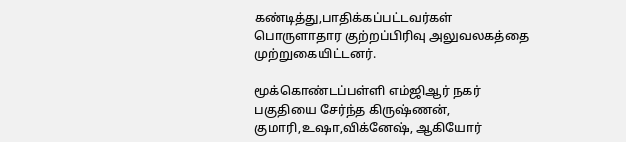கண்டித்து,பாதிக்கப்பட்டவர்கள் பொருளாதார குற்றப்பிரிவு அலுவலகத்தை முற்றுகையிட்டனர்.

மூக்கொண்டப்பள்ளி எம்ஜிஆர் நகர் பகுதியை சேர்ந்த கிருஷ்ணன், குமாரி,உஷா,விக்னேஷ், ஆகியோர்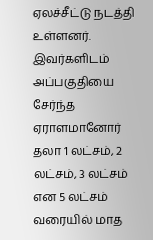ஏலச்சீட்டு நடத்தி உள்ளனர். இவர்களிடம் அப்பகுதியை சேர்ந்த ஏராளமானோர் தலா 1 லட்சம், 2 லட்சம், 3 லட்சம் என 5 லட்சம் வரையில் மாத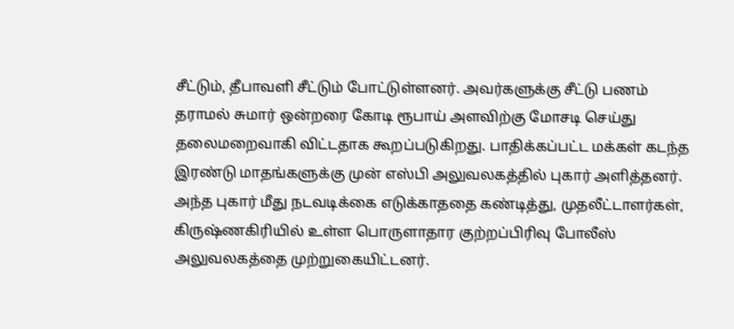சீட்டும், தீபாவளி சீட்டும் போட்டுள்ளனர். அவர்களுக்கு சீட்டு பணம் தராமல் சுமார் ஒன்றரை கோடி ரூபாய் அளவிற்கு மோசடி செய்து தலைமறைவாகி விட்டதாக கூறப்படுகிறது. பாதிக்கப்பட்ட மக்கள் கடந்த இரண்டு மாதங்களுக்கு முன் எஸ்பி அலுவலகத்தில் புகார் அளித்தனர். அந்த புகார் மீது நடவடிக்கை எடுக்காததை கண்டித்து, முதலீட்டாளர்கள், கிருஷ்ணகிரியில் உள்ள பொருளாதார குற்றப்பிரிவு போலீஸ் அலுவலகத்தை முற்றுகையிட்டனர்.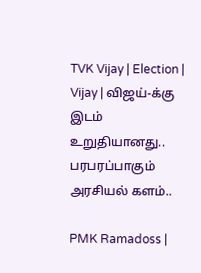TVK Vijay | Election | Vijay | விஜய்-க்கு இடம் உறுதியானது.. பரபரப்பாகும் அரசியல் களம்..

PMK Ramadoss |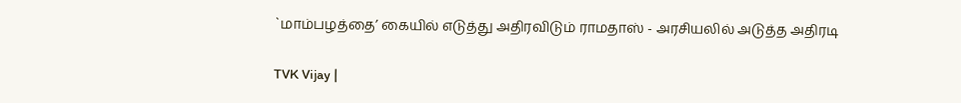`மாம்பழத்தை’ கையில் எடுத்து அதிரவிடும் ராமதாஸ் - அரசியலில் அடுத்த அதிரடி

TVK Vijay |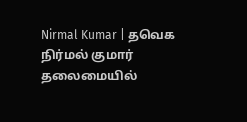Nirmal Kumar | தவெக நிர்மல் குமார் தலைமையில்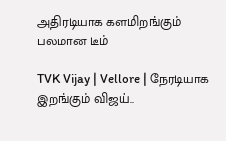அதிரடியாக களமிறங்கும் பலமான டீம்

TVK Vijay | Vellore | நேரடியாக இறங்கும் விஜய்..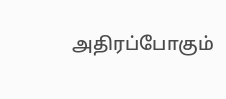அதிரப்போகும்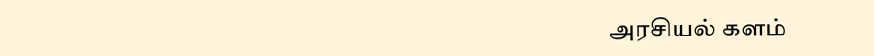அரசியல் களம்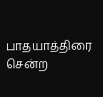பாதயாத்திரை சென்ற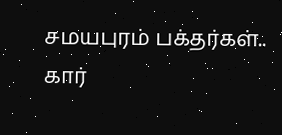சமயபுரம் பக்தர்கள்.. கார்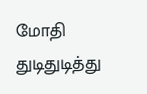மோதி துடிதுடித்து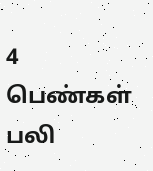4 பெண்கள் பலி